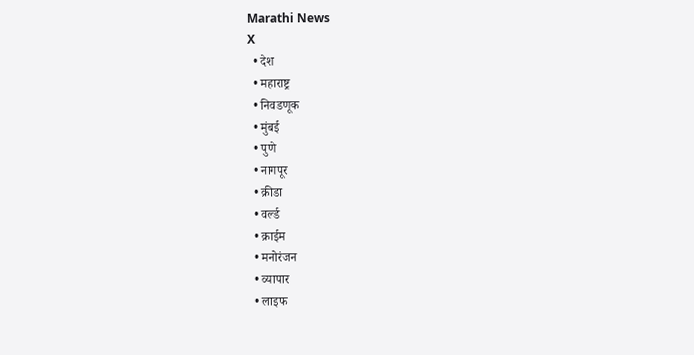Marathi News
X
  • देश
  • महाराष्ट्र
  • निवडणूक
  • मुंबई
  • पुणे
  • नागपूर
  • क्रीडा
  • वर्ल्ड
  • क्राईम
  • मनोरंजन
  • व्यापार
  • लाइफ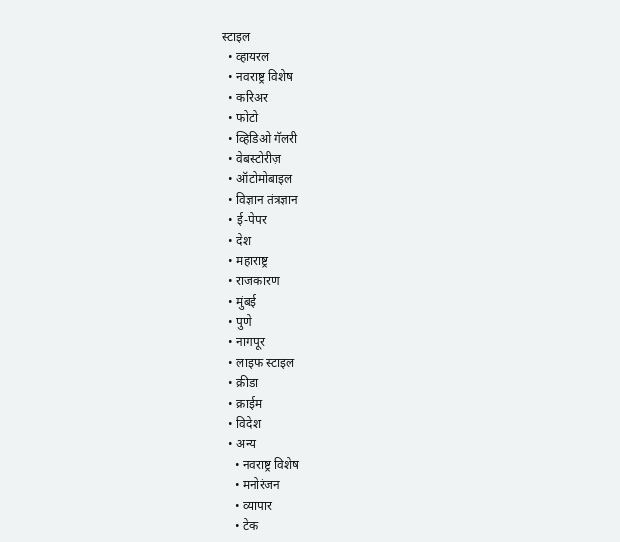स्टाइल
  • व्हायरल
  • नवराष्ट्र विशेष
  • करिअर
  • फोटो
  • व्हिडिओ गॅलरी
  • वेबस्टोरीज़
  • ऑटोमोबाइल
  • विज्ञान तंत्रज्ञान
  • ई-पेपर
  • देश
  • महाराष्ट्र
  • राजकारण
  • मुंबई
  • पुणे
  • नागपूर
  • लाइफ स्टाइल
  • क्रीडा
  • क्राईम
  • विदेश
  • अन्य
    • नवराष्ट्र विशेष
    • मनोरंजन
    • व्यापार
    • टेक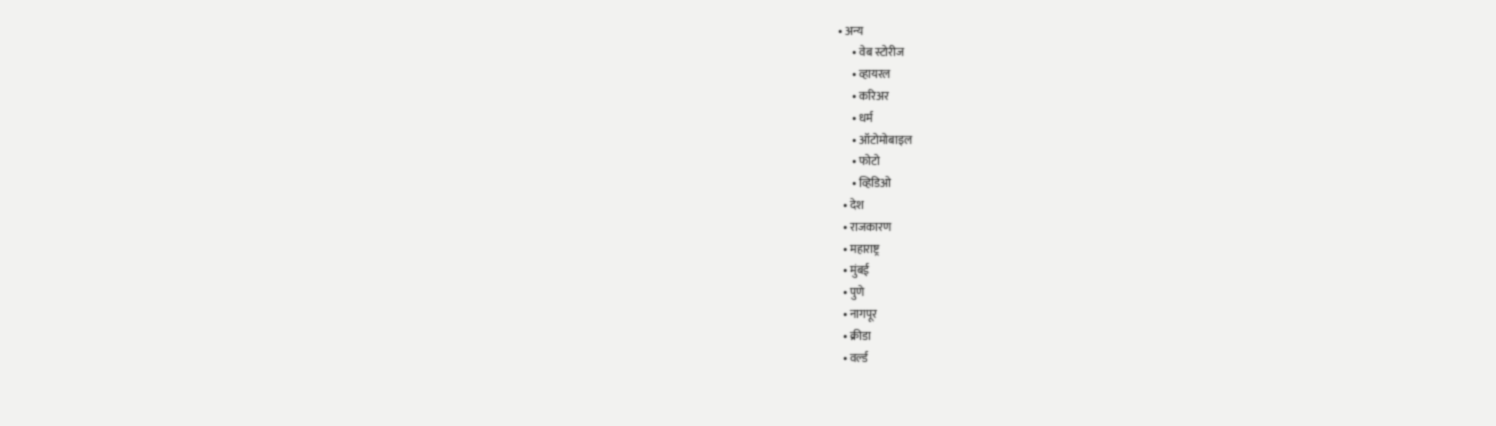• अन्य
      • वेब स्टोरीज
      • व्हायरल
      • करिअर
      • धर्म
      • ऑटोमोबाइल
      • फोटो
      • व्हिडिओ
  • देश
  • राजकारण
  • महाराष्ट्र
  • मुंबई
  • पुणे
  • नागपूर
  • क्रीडा
  • वर्ल्ड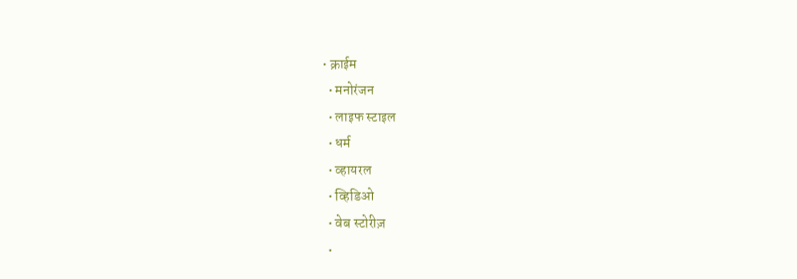• क्राईम
  • मनोरंजन
  • लाइफ स्टाइल
  • धर्म
  • व्हायरल
  • व्हिडिओ
  • वेब स्टोरीज़
  •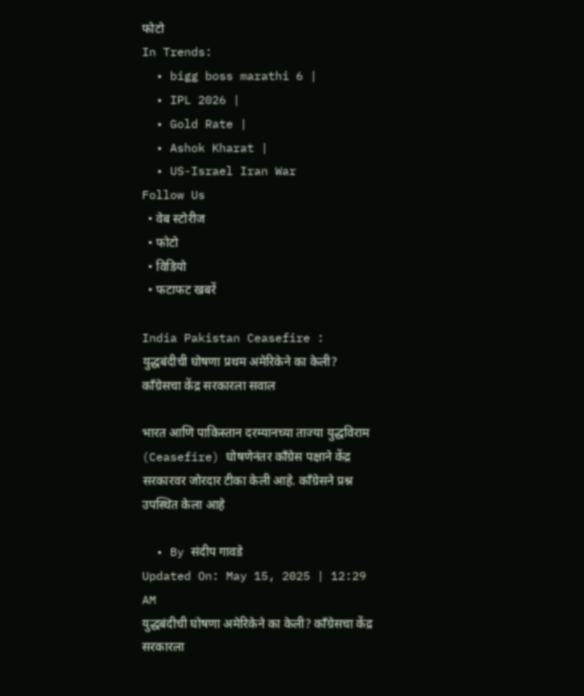फोटो
In Trends:
  • bigg boss marathi 6 |
  • IPL 2026 |
  • Gold Rate |
  • Ashok Kharat |
  • US-Israel Iran War
Follow Us
  • वेब स्टोरीज
  • फोटो
  • विडियो
  • फटाफट खबरें

India Pakistan Ceasefire : युद्धबंदीची घोषणा प्रथम अमेरिकेने का केली? काँग्रेसचा केंद्र सरकारला सवाल

भारत आणि पाकिस्तान दरम्यानच्या ताज्या युद्धविराम (Ceasefire) घोषणेनंतर काँग्रेस पक्षाने केंद्र सरकारवर जोरदार टीका केली आहे. काँग्रेसने प्रश्न उपस्थित केला आहे

  • By संदीप गावडे
Updated On: May 15, 2025 | 12:29 AM
युद्धबंदीची घोषणा अमेरिकेने का केली? काँग्रेसचा केंद्र सरकारला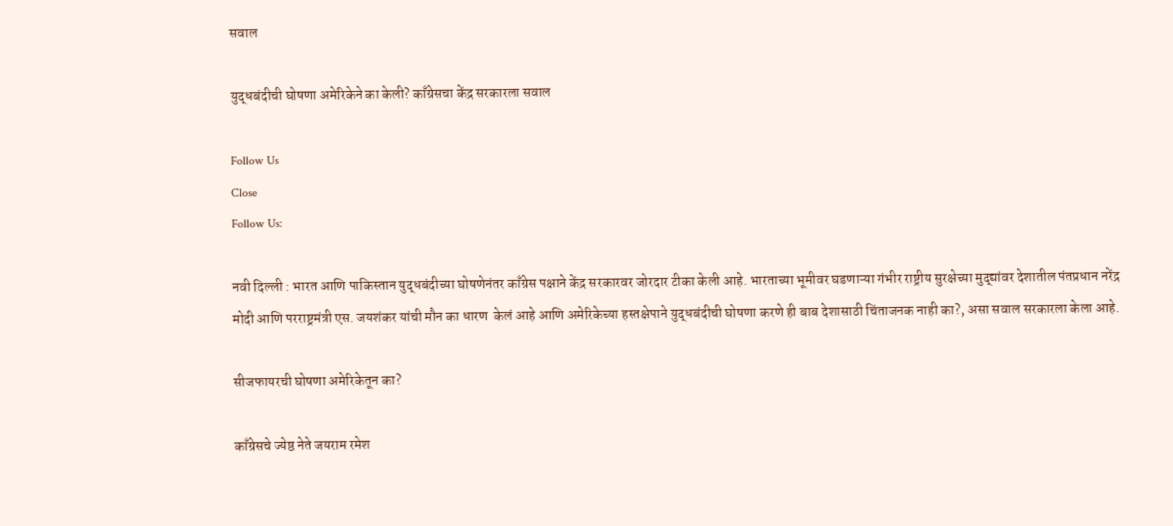सवाल

युद्धबंदीची घोषणा अमेरिकेने का केली? काँग्रेसचा केंद्र सरकारला सवाल

Follow Us
Close
Follow Us:

नवी दिल्ली : भारत आणि पाकिस्तान युद्धबंदीच्या घोषणेनंतर काँग्रेस पक्षाने केंद्र सरकारवर जोरदार टीका केली आहे. भारताच्या भूमीवर घडणाऱ्या गंभीर राष्ट्रीय सुरक्षेच्या मुद्द्यांवर देशातील पंतप्रधान नरेंद्र मोदी आणि परराष्ट्रमंत्री एस. जयशंकर यांची मौन का धारण  केलं आहे आणि अमेरिकेच्या हस्तक्षेपाने युद्धबंदीची घोषणा करणे ही बाब देशासाठी चिंताजनक नाही का?, असा सवाल सरकारला केला आहे.

सीजफायरची घोषणा अमेरिकेतून का?

काँग्रेसचे ज्येष्ठ नेते जयराम रमेश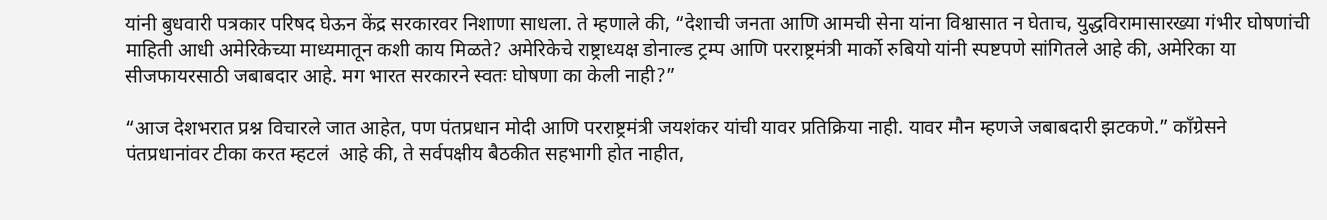यांनी बुधवारी पत्रकार परिषद घेऊन केंद्र सरकारवर निशाणा साधला. ते म्हणाले की, “देशाची जनता आणि आमची सेना यांना विश्वासात न घेताच, युद्धविरामासारख्या गंभीर घोषणांची माहिती आधी अमेरिकेच्या माध्यमातून कशी काय मिळते? अमेरिकेचे राष्ट्राध्यक्ष डोनाल्ड ट्रम्प आणि परराष्ट्रमंत्री मार्को रुबियो यांनी स्पष्टपणे सांगितले आहे की, अमेरिका या सीजफायरसाठी जबाबदार आहे. मग भारत सरकारने स्वतः घोषणा का केली नाही?”

“आज देशभरात प्रश्न विचारले जात आहेत, पण पंतप्रधान मोदी आणि परराष्ट्रमंत्री जयशंकर यांची यावर प्रतिक्रिया नाही. यावर मौन म्हणजे जबाबदारी झटकणे.” काँग्रेसने पंतप्रधानांवर टीका करत म्हटलं  आहे की, ते सर्वपक्षीय बैठकीत सहभागी होत नाहीत,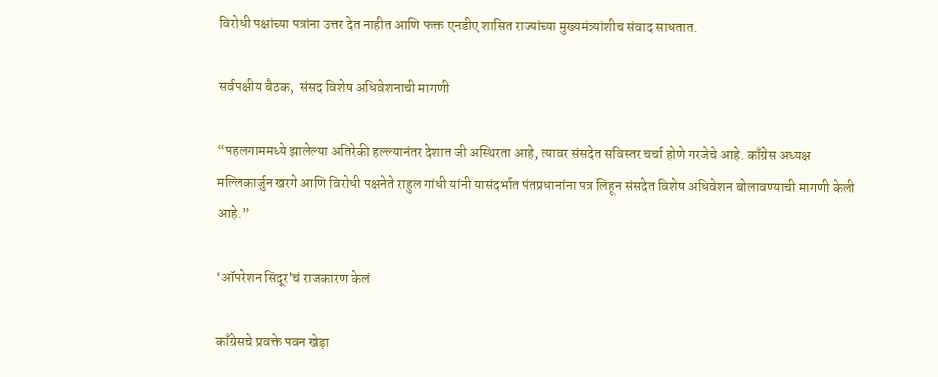विरोधी पक्षांच्या पत्रांना उत्तर देत नाहीत आणि फक्त एनडीए शासित राज्यांच्या मुख्यमंत्र्यांशीच संवाद साधतात.

सर्वपक्षीय बैठक,  संसद विशेष अधिवेशनाची मागणी

“पहलगाममध्ये झालेल्या अतिरेकी हल्ल्यानंतर देशात जी अस्थिरता आहे, त्यावर संसदेत सविस्तर चर्चा होणे गरजेचे आहे. काँग्रेस अध्यक्ष मल्लिकार्जुन खरगे आणि विरोधी पक्षनेते राहुल गांधी यांनी यासंदर्भात पंतप्रधानांना पत्र लिहून संसदेत विशेष अधिवेशन बोलावण्याची मागणी केली आहे.”

‘ऑपरेशन सिंदूर’चं राजकारण केलं

काँग्रेसचे प्रवक्ते पवन खेड़ा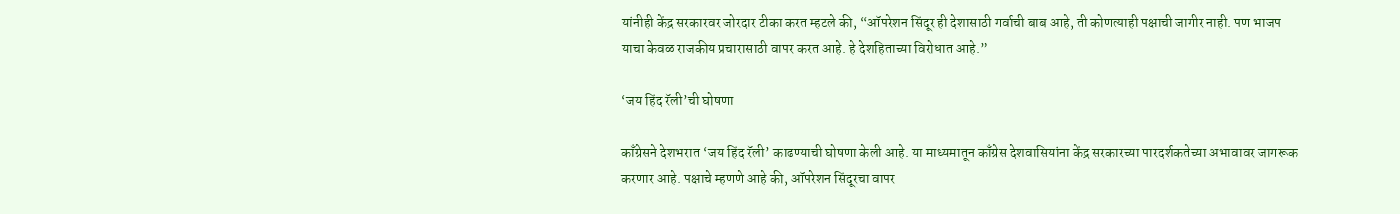यांनीही केंद्र सरकारवर जोरदार टीका करत म्हटले की, “ऑपरेशन सिंदूर ही देशासाठी गर्वाची बाब आहे, ती कोणत्याही पक्षाची जागीर नाही. पण भाजप याचा केवळ राजकीय प्रचारासाठी वापर करत आहे. हे देशहिताच्या विरोधात आहे.”

‘जय हिंद रॅली’ची घोषणा

काँग्रेसने देशभरात ‘जय हिंद रॅली’ काढण्याची घोषणा केली आहे. या माध्यमातून काँग्रेस देशवासियांना केंद्र सरकारच्या पारदर्शकतेच्या अभावावर जागरूक करणार आहे. पक्षाचे म्हणणे आहे की, ऑपरेशन सिंदूरचा वापर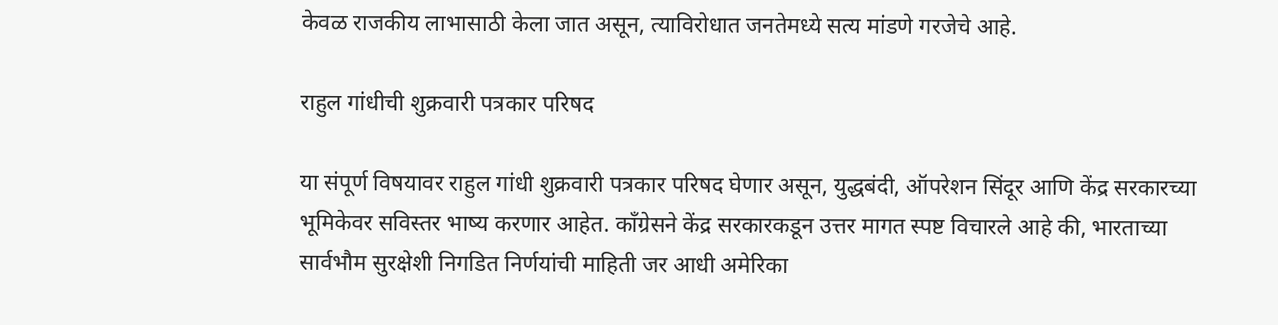केवळ राजकीय लाभासाठी केला जात असून, त्याविरोधात जनतेमध्ये सत्य मांडणे गरजेचे आहे.

राहुल गांधीची शुक्रवारी पत्रकार परिषद

या संपूर्ण विषयावर राहुल गांधी शुक्रवारी पत्रकार परिषद घेणार असून, युद्धबंदी, ऑपरेशन सिंदूर आणि केंद्र सरकारच्या भूमिकेवर सविस्तर भाष्य करणार आहेत. काँग्रेसने केंद्र सरकारकडून उत्तर मागत स्पष्ट विचारले आहे की, भारताच्या सार्वभौम सुरक्षेशी निगडित निर्णयांची माहिती जर आधी अमेरिका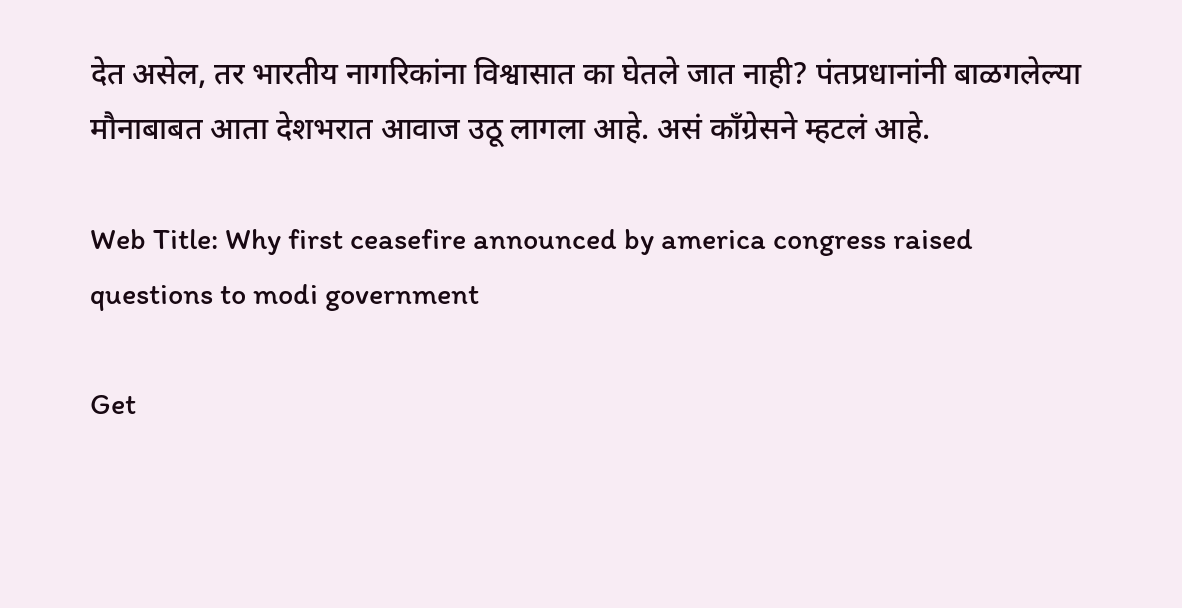देत असेल, तर भारतीय नागरिकांना विश्वासात का घेतले जात नाही? पंतप्रधानांनी बाळगलेल्या मौनाबाबत आता देशभरात आवाज उठू लागला आहे. असं कॉंग्रेसने म्हटलं आहे.

Web Title: Why first ceasefire announced by america congress raised questions to modi government

Get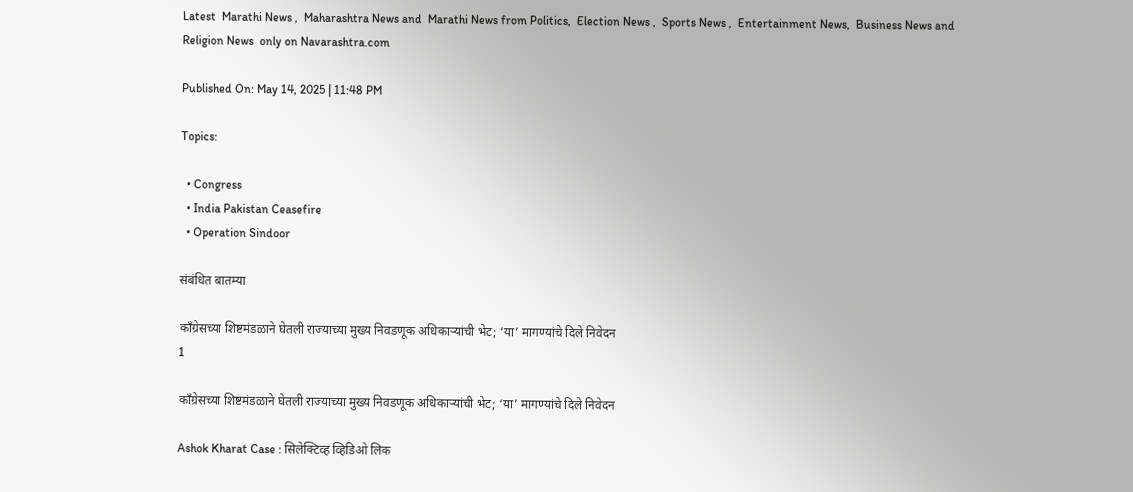Latest  Marathi News ,  Maharashtra News and  Marathi News from Politics,  Election News ,  Sports News ,  Entertainment News,  Business News and   Religion News  only on Navarashtra.com

Published On: May 14, 2025 | 11:48 PM

Topics:

  • Congress
  • India Pakistan Ceasefire
  • Operation Sindoor

संबंधित बातम्या

काँग्रेसच्या शिष्टमंडळाने घेतली राज्याच्या मुख्य निवडणूक अधिकाऱ्यांची भेट; ‘या’ मागण्यांचे दिले निवेदन
1

काँग्रेसच्या शिष्टमंडळाने घेतली राज्याच्या मुख्य निवडणूक अधिकाऱ्यांची भेट; ‘या’ मागण्यांचे दिले निवेदन

Ashok Kharat Case : सिलेक्टिव्ह व्हिडिओ लिक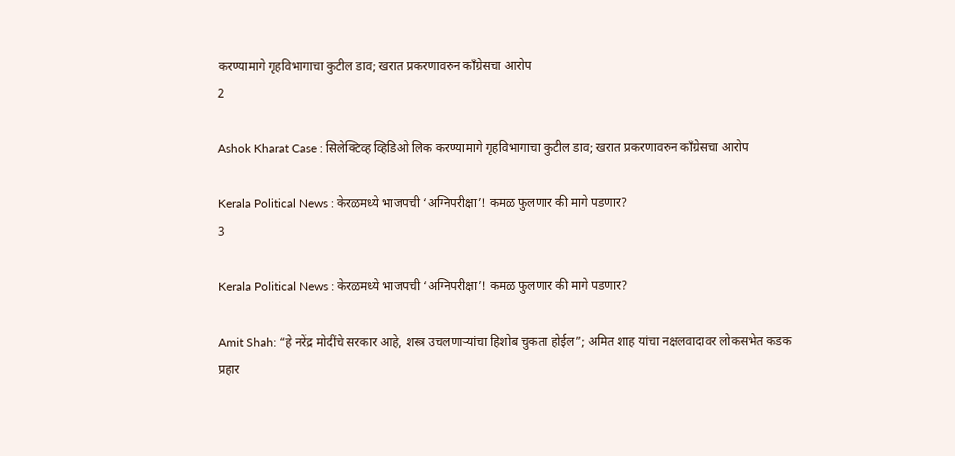करण्यामागे गृहविभागाचा कुटील डाव; खरात प्रकरणावरुन काँग्रेसचा आरोप
2

Ashok Kharat Case : सिलेक्टिव्ह व्हिडिओ लिक करण्यामागे गृहविभागाचा कुटील डाव; खरात प्रकरणावरुन काँग्रेसचा आरोप

Kerala Political News : केरळमध्ये भाजपची ‘अग्निपरीक्षा’! कमळ फुलणार की मागे पडणार?
3

Kerala Political News : केरळमध्ये भाजपची ‘अग्निपरीक्षा’! कमळ फुलणार की मागे पडणार?

Amit Shah: “हे नरेंद्र मोदींचे सरकार आहे, शस्त्र उचलणाऱ्यांचा हिशोब चुकता होईल”; अमित शाह यांचा नक्षलवादावर लोकसभेत कडक प्रहार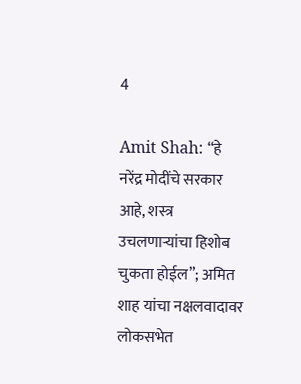4

Amit Shah: “हे नरेंद्र मोदींचे सरकार आहे, शस्त्र उचलणाऱ्यांचा हिशोब चुकता होईल”; अमित शाह यांचा नक्षलवादावर लोकसभेत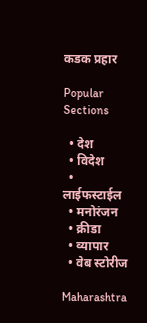कडक प्रहार

Popular Sections

  • देश
  • विदेश
  • लाईफस्टाईल
  • मनोरंजन
  • क्रीडा
  • व्यापार
  • वेब स्टोरीज

Maharashtra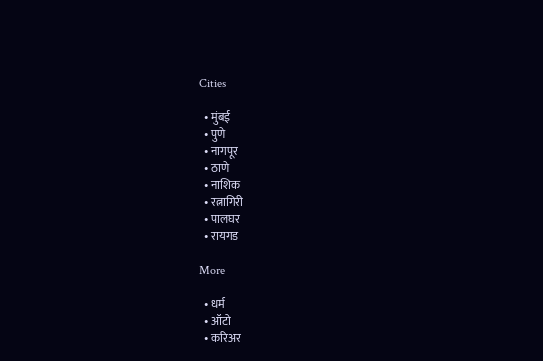Cities

  • मुंबई
  • पुणे
  • नागपूर
  • ठाणे
  • नाशिक
  • रत्नागिरी
  • पालघर
  • रायगड

More

  • धर्म
  • ऑटो
  • करिअर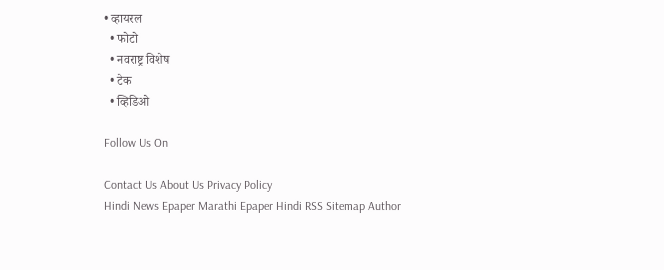• व्हायरल
  • फोटो
  • नवराष्ट्र विशेष
  • टेक
  • व्हिडिओ

Follow Us On

Contact Us About Us Privacy Policy
Hindi News Epaper Marathi Epaper Hindi RSS Sitemap Author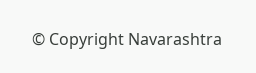© Copyright Navarashtra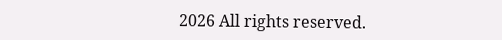2026 All rights reserved.